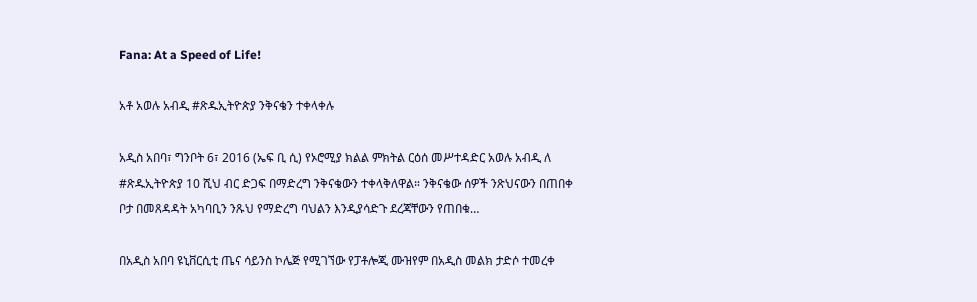Fana: At a Speed of Life!

አቶ አወሉ አብዲ #ጽዱኢትዮጵያ ንቅናቄን ተቀላቀሉ

አዲስ አበባ፣ ግንቦት 6፣ 2016 (ኤፍ ቢ ሲ) የኦሮሚያ ክልል ምክትል ርዕሰ መሥተዳድር አወሉ አብዲ ለ #ጽዱኢትዮጵያ 10 ሺህ ብር ድጋፍ በማድረግ ንቅናቄውን ተቀላቅለዋል። ንቅናቄው ሰዎች ንጽህናውን በጠበቀ ቦታ በመጸዳዳት አካባቢን ንጹህ የማድረግ ባህልን እንዲያሳድጉ ደረጃቸውን የጠበቁ…

በአዲስ አበባ ዩኒቨርሲቲ ጤና ሳይንስ ኮሌጅ የሚገኘው የፓቶሎጂ ሙዝየም በአዲስ መልክ ታድሶ ተመረቀ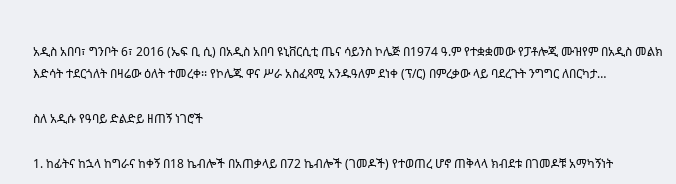አዲስ አበባ፣ ግንቦት 6፣ 2016 (ኤፍ ቢ ሲ) በአዲስ አበባ ዩኒቨርሲቲ ጤና ሳይንስ ኮሌጅ በ1974 ዓ.ም የተቋቋመው የፓቶሎጂ ሙዝየም በአዲስ መልክ እድሳት ተደርጎለት በዛሬው ዕለት ተመረቀ፡፡ የኮሌጁ ዋና ሥራ አስፈጻሚ አንዱዓለም ደነቀ (ፕ/ር) በምረቃው ላይ ባደረጉት ንግግር ለበርካታ…

ስለ አዲሱ የዓባይ ድልድይ ዘጠኝ ነገሮች

1. ከፊትና ከኋላ ከግራና ከቀኝ በ18 ኬብሎች በአጠቃላይ በ72 ኬብሎች (ገመዶች) የተወጠረ ሆኖ ጠቅላላ ክብደቱ በገመዶቹ አማካኝነት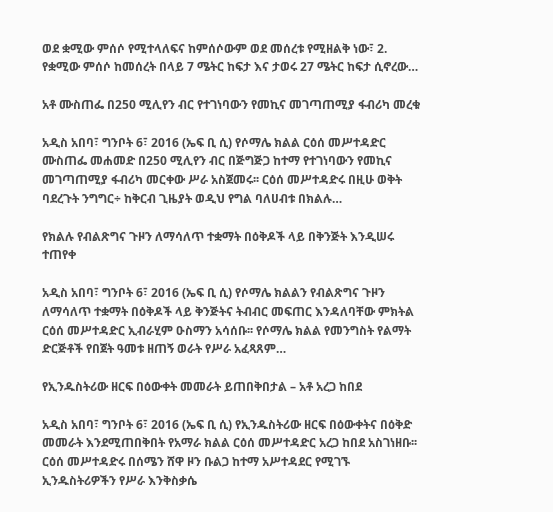ወደ ቋሚው ምሰሶ የሚተላለፍና ከምሰሶውም ወደ መሰረቱ የሚዘልቅ ነው፣ 2. የቋሚው ምሰሶ ከመሰረት በላይ 7 ሜትር ከፍታ እና ታወሩ 27 ሜትር ከፍታ ሲኖረው…

አቶ ሙስጠፌ በ250 ሚሊየን ብር የተገነባውን የመኪና መገጣጠሚያ ፋብሪካ መረቁ

አዲስ አበባ፣ ግንቦት 6፣ 2016 (ኤፍ ቢ ሲ) የሶማሌ ክልል ርዕሰ መሥተዳድር ሙስጠፌ መሐመድ በ250 ሚሊየን ብር በጅግጅጋ ከተማ የተገነባውን የመኪና መገጣጠሚያ ፋብሪካ መርቀው ሥራ አስጀመሩ፡፡ ርዕሰ መሥተዳድሩ በዚሁ ወቅት ባደረጉት ንግግር÷ ከቅርብ ጊዜያት ወዲህ የግል ባለሀብቱ በክልሉ…

የክልሉ የብልጽግና ጉዞን ለማሳለጥ ተቋማት በዕቅዶች ላይ በቅንጅት እንዲሠሩ ተጠየቀ

አዲስ አበባ፣ ግንቦት 6፣ 2016 (ኤፍ ቢ ሲ) የሶማሌ ክልልን የብልጽግና ጉዞን ለማሳለጥ ተቋማት በዕቅዶች ላይ ቅንጅትና ትብብር መፍጠር እንዳለባቸው ምክትል ርዕሰ መሥተዳድር ኢብራሂም ዑስማን አሳሰቡ፡፡ የሶማሌ ክልል የመንግስት የልማት ድርጅቶች የበጀት ዓመቱ ዘጠኝ ወራት የሥራ አፈጻጸም…

የኢንዱስትሪው ዘርፍ በዕውቀት መመራት ይጠበቅበታል – አቶ አረጋ ከበደ

አዲስ አበባ፣ ግንቦት 6፣ 2016 (ኤፍ ቢ ሲ) የኢንዱስትሪው ዘርፍ በዕውቀትና በዕቅድ መመራት እንደሚጠበቅበት የአማራ ክልል ርዕሰ መሥተዳድር አረጋ ከበደ አስገነዘቡ፡፡ ርዕሰ መሥተዳድሩ በሰሜን ሸዋ ዞን ቡልጋ ከተማ አሥተዳደር የሚገኙ ኢንዱስትሪዎችን የሥራ እንቅስቃሴ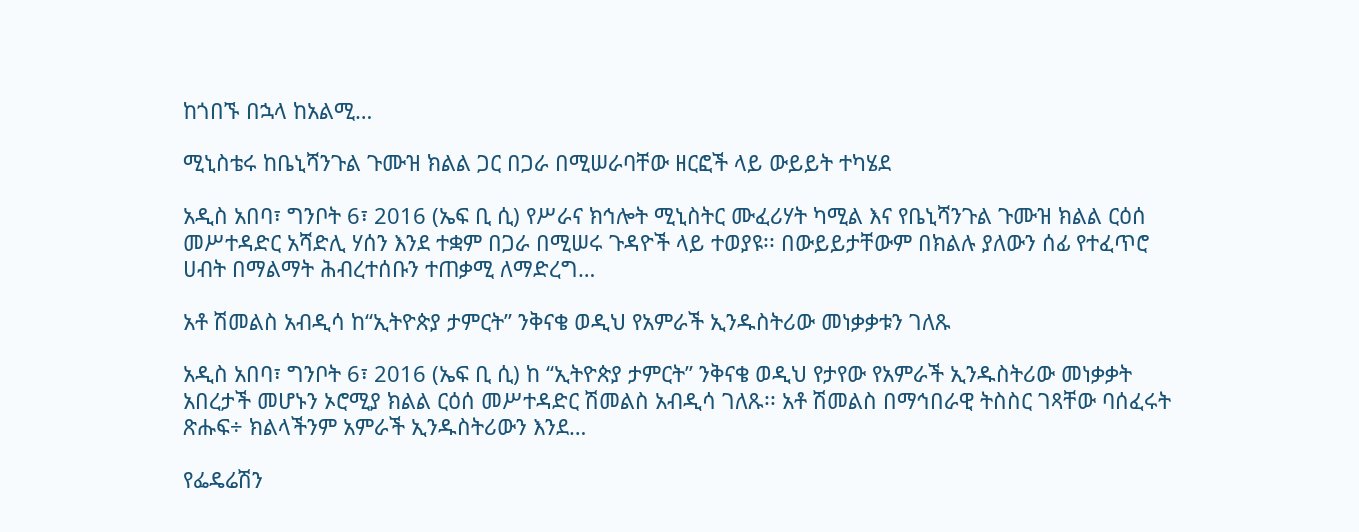ከጎበኙ በኋላ ከአልሚ…

ሚኒስቴሩ ከቤኒሻንጉል ጉሙዝ ክልል ጋር በጋራ በሚሠራባቸው ዘርፎች ላይ ውይይት ተካሄደ

አዲስ አበባ፣ ግንቦት 6፣ 2016 (ኤፍ ቢ ሲ) የሥራና ክኅሎት ሚኒስትር ሙፈሪሃት ካሚል እና የቤኒሻንጉል ጉሙዝ ክልል ርዕሰ መሥተዳድር አሻድሊ ሃሰን እንደ ተቋም በጋራ በሚሠሩ ጉዳዮች ላይ ተወያዩ፡፡ በውይይታቸውም በክልሉ ያለውን ሰፊ የተፈጥሮ ሀብት በማልማት ሕብረተሰቡን ተጠቃሚ ለማድረግ…

አቶ ሽመልስ አብዲሳ ከ“ኢትዮጵያ ታምርት” ንቅናቄ ወዲህ የአምራች ኢንዱስትሪው መነቃቃቱን ገለጹ

አዲስ አበባ፣ ግንቦት 6፣ 2016 (ኤፍ ቢ ሲ) ከ “ኢትዮጵያ ታምርት” ንቅናቄ ወዲህ የታየው የአምራች ኢንዱስትሪው መነቃቃት አበረታች መሆኑን ኦሮሚያ ክልል ርዕሰ መሥተዳድር ሽመልስ አብዲሳ ገለጹ፡፡ አቶ ሽመልስ በማኅበራዊ ትስስር ገጻቸው ባሰፈሩት ጽሑፍ÷ ክልላችንም አምራች ኢንዱስትሪውን እንደ…

የፌዴሬሽን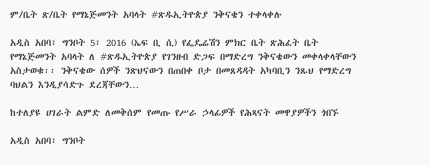ም/ቤት ጽ/ቤት የማኔጅመንት አባላት #ጽዱኢትዮጵያ ንቅናቄን ተቀላቀሉ

አዲስ አበባ፣ ግንቦት 5፣ 2016 (ኤፍ ቢ ሲ) የፌዴሬሽን ምክር ቤት ጽሕፈት ቤት የማኔጅመንት አባላት ለ #ጽዱኢትዮጵያ የገንዘብ ድጋፍ በማድረግ ንቅናቄውን መቀላቀላቸውን አስታወቁ፡፡ ንቅናቄው ሰዎች ንጽህናውን በጠበቀ ቦታ በመጸዳዳት አካባቢን ንጹህ የማድረግ ባህልን እንዲያሳድጉ ደረጃቸውን…

ከተለያዩ ሀገራት ልምድ ለመቅሰም የመጡ የሥራ ኃላፊዎች የሕጻናት መዋያዎችን ጎበኙ

አዲስ አበባ፣ ግንቦት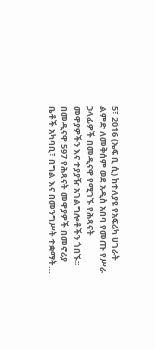5፣ 2016 (ኤፍ ቢ ሲ) ከተለያዩ የአፍሪካ ሀገራት ልምድ ለመቅሰም ወደ አዲስ አበባ የመጡ የሥራ ኃላፊዎች በመዲናዋ የሚገኙ የሕጻናት መዋያዎችን እና ተያያዥ አገልግሎቶችን ጎበኙ፡፡ በመዲናዋ 597 የሕጻናት መዋያዎች በመኖሪያ ቤቶች አካባቢ፣ በግል እና በመንግሥት ተቋማት…